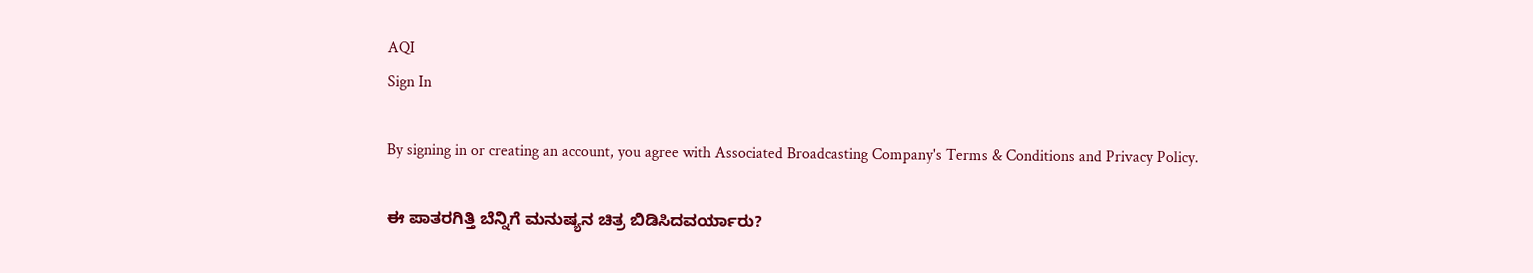AQI
Sign In

By signing in or creating an account, you agree with Associated Broadcasting Company's Terms & Conditions and Privacy Policy.

ಈ ಪಾತರಗಿತ್ತಿ ಬೆನ್ನಿಗೆ ಮನುಷ್ಯನ ಚಿತ್ರ ಬಿಡಿಸಿದವರ್ಯಾರು?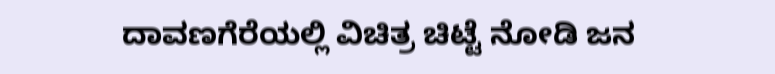ದಾವಣಗೆರೆಯಲ್ಲಿ ವಿಚಿತ್ರ ಚಿಟ್ಟೆ ನೋಡಿ ಜನ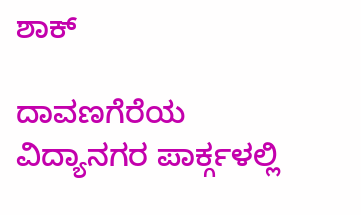ಶಾಕ್

ದಾವಣಗೆರೆಯ ವಿದ್ಯಾನಗರ ಪಾರ್ಕ್ಗಳಲ್ಲಿ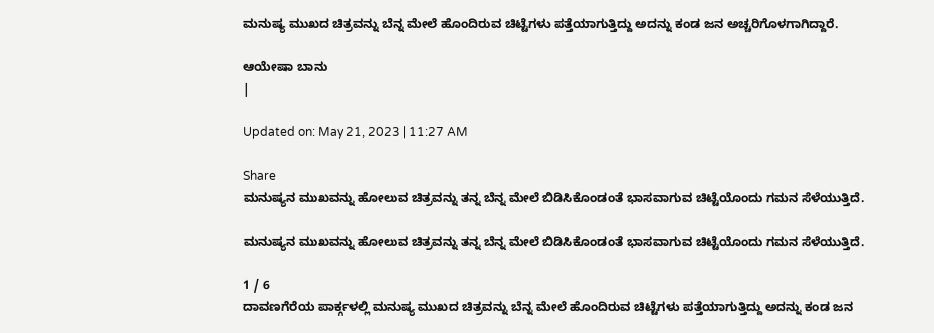ಮನುಷ್ಯ ಮುಖದ ಚಿತ್ರವನ್ನು ಬೆನ್ನ ಮೇಲೆ ಹೊಂದಿರುವ ಚಿಟ್ಟೆಗಳು ಪತ್ತೆಯಾಗುತ್ತಿದ್ದು ಅದನ್ನು ಕಂಡ ಜನ ಅಚ್ಚರಿಗೊಳಗಾಗಿದ್ದಾರೆ.

ಆಯೇಷಾ ಬಾನು
|

Updated on: May 21, 2023 | 11:27 AM

Share
ಮನುಷ್ಯನ ‌ಮುಖವನ್ನು ಹೋಲುವ ಚಿತ್ರವನ್ನು ತನ್ನ ಬೆನ್ನ ಮೇಲೆ ಬಿಡಿಸಿಕೊಂಡಂತೆ ಭಾಸವಾಗುವ ಚಿಟ್ಟೆಯೊಂದು ಗಮನ ಸೆಳೆಯುತ್ತಿದೆ.

ಮನುಷ್ಯನ ‌ಮುಖವನ್ನು ಹೋಲುವ ಚಿತ್ರವನ್ನು ತನ್ನ ಬೆನ್ನ ಮೇಲೆ ಬಿಡಿಸಿಕೊಂಡಂತೆ ಭಾಸವಾಗುವ ಚಿಟ್ಟೆಯೊಂದು ಗಮನ ಸೆಳೆಯುತ್ತಿದೆ.

1 / 6
ದಾವಣಗೆರೆಯ ಪಾರ್ಕ್ಗಳಲ್ಲಿ ಮನುಷ್ಯ ಮುಖದ ಚಿತ್ರವನ್ನು ಬೆನ್ನ ಮೇಲೆ ಹೊಂದಿರುವ ಚಿಟ್ಟೆಗಳು ಪತ್ತೆಯಾಗುತ್ತಿದ್ದು ಅದನ್ನು ಕಂಡ ಜನ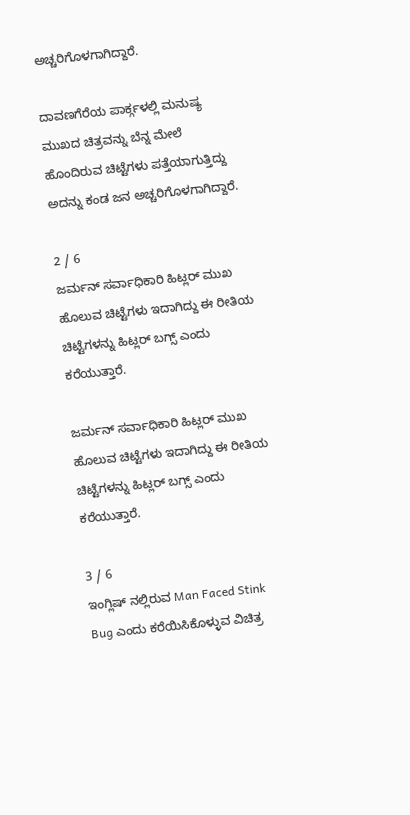ಅಚ್ಚರಿಗೊಳಗಾಗಿದ್ದಾರೆ.

ದಾವಣಗೆರೆಯ ಪಾರ್ಕ್ಗಳಲ್ಲಿ ಮನುಷ್ಯ ಮುಖದ ಚಿತ್ರವನ್ನು ಬೆನ್ನ ಮೇಲೆ ಹೊಂದಿರುವ ಚಿಟ್ಟೆಗಳು ಪತ್ತೆಯಾಗುತ್ತಿದ್ದು ಅದನ್ನು ಕಂಡ ಜನ ಅಚ್ಚರಿಗೊಳಗಾಗಿದ್ದಾರೆ.

2 / 6
ಜರ್ಮನ್ ಸರ್ವಾಧಿಕಾರಿ ಹಿಟ್ಲರ್ ಮುಖ ಹೊಲುವ ಚಿಟ್ಟೆಗಳು ಇದಾಗಿದ್ದು ಈ ರೀತಿಯ ಚಿಟ್ಟೆಗಳನ್ನು ಹಿಟ್ಲರ್ ಬಗ್ಸ್ ಎಂದು ಕರೆಯುತ್ತಾರೆ.

ಜರ್ಮನ್ ಸರ್ವಾಧಿಕಾರಿ ಹಿಟ್ಲರ್ ಮುಖ ಹೊಲುವ ಚಿಟ್ಟೆಗಳು ಇದಾಗಿದ್ದು ಈ ರೀತಿಯ ಚಿಟ್ಟೆಗಳನ್ನು ಹಿಟ್ಲರ್ ಬಗ್ಸ್ ಎಂದು ಕರೆಯುತ್ತಾರೆ.

3 / 6
ಇಂಗ್ಲಿಷ್ ನಲ್ಲಿರುವ Man Faced Stink Bug ಎಂದು ಕರೆಯಿಸಿಕೊಳ್ಳುವ ವಿಚಿತ್ರ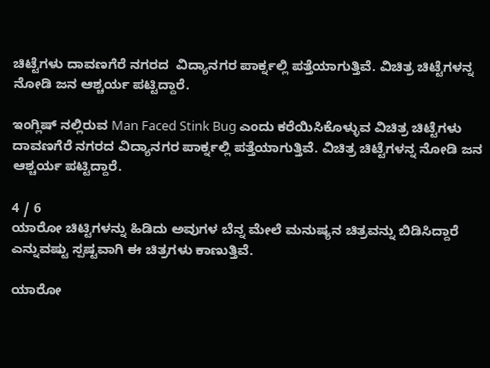ಚಿಟ್ಟೆಗಳು ದಾವಣಗೆರೆ ನಗರದ  ವಿದ್ಯಾನಗರ ಪಾರ್ಕ್ನಲ್ಲಿ ಪತ್ತೆಯಾಗುತ್ತಿವೆ. ವಿಚಿತ್ರ ಚಿಟ್ಟೆಗಳನ್ನ ನೋಡಿ ಜನ ಆಶ್ಚರ್ಯ ಪಟ್ಟಿದ್ದಾರೆ.

ಇಂಗ್ಲಿಷ್ ನಲ್ಲಿರುವ Man Faced Stink Bug ಎಂದು ಕರೆಯಿಸಿಕೊಳ್ಳುವ ವಿಚಿತ್ರ ಚಿಟ್ಟೆಗಳು ದಾವಣಗೆರೆ ನಗರದ ವಿದ್ಯಾನಗರ ಪಾರ್ಕ್ನಲ್ಲಿ ಪತ್ತೆಯಾಗುತ್ತಿವೆ. ವಿಚಿತ್ರ ಚಿಟ್ಟೆಗಳನ್ನ ನೋಡಿ ಜನ ಆಶ್ಚರ್ಯ ಪಟ್ಟಿದ್ದಾರೆ.

4 / 6
ಯಾರೋ ಚಿಟ್ಟಿಗಳನ್ನು ಹಿಡಿದು ಅವುಗಳ ಬೆನ್ನ ಮೇಲೆ ಮನುಷ್ಯನ ಚಿತ್ರವನ್ನು ಬಿಡಿಸಿದ್ದಾರೆ ಎನ್ನುವಷ್ಟು ಸ್ಪಷ್ಟವಾಗಿ ಈ ಚಿತ್ರಗಳು ಕಾಣುತ್ತಿವೆ.

ಯಾರೋ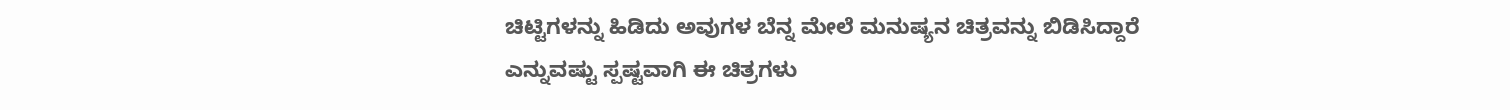ಚಿಟ್ಟಿಗಳನ್ನು ಹಿಡಿದು ಅವುಗಳ ಬೆನ್ನ ಮೇಲೆ ಮನುಷ್ಯನ ಚಿತ್ರವನ್ನು ಬಿಡಿಸಿದ್ದಾರೆ ಎನ್ನುವಷ್ಟು ಸ್ಪಷ್ಟವಾಗಿ ಈ ಚಿತ್ರಗಳು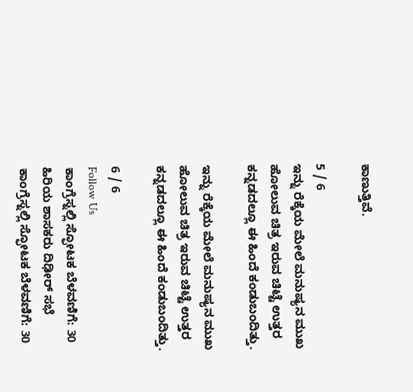ಕಾಣುತ್ತಿವೆ.

5 / 6
ಇನ್ನು ರೆಕ್ಕೆಯ ಮೇಲೆ ಮನುಷ್ಯನ ಮುಖ ಹೋಲುವ ಚಿತ್ರ ಇರುವ ಚಿಟ್ಟೆ ಉತ್ತರ ಕನ್ನಡದಲ್ಲೂ ಈ ಹಿಂದೆ ಕಂಡುಬಂದಿತ್ತು.

ಇನ್ನು ರೆಕ್ಕೆಯ ಮೇಲೆ ಮನುಷ್ಯನ ಮುಖ ಹೋಲುವ ಚಿತ್ರ ಇರುವ ಚಿಟ್ಟೆ ಉತ್ತರ ಕನ್ನಡದಲ್ಲೂ ಈ ಹಿಂದೆ ಕಂಡುಬಂದಿತ್ತು.

6 / 6
Follow Us
ಕಾಂಗ್ರೆಸ್ನಲ್ಲಿ ಸ್ಫೋಟಕ ಬೆಳವಣಿಗೆ: 30 ಹಿರಿಯ ಶಾಸಕರು ದಿಢೀರ್ ಸಭೆ
ಕಾಂಗ್ರೆಸ್ನಲ್ಲಿ ಸ್ಫೋಟಕ ಬೆಳವಣಿಗೆ: 30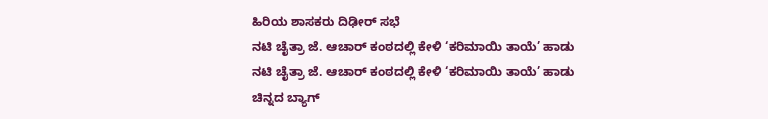ಹಿರಿಯ ಶಾಸಕರು ದಿಢೀರ್ ಸಭೆ
ನಟಿ ಚೈತ್ರಾ ಜೆ. ಆಚಾರ್ ಕಂಠದಲ್ಲಿ ಕೇಳಿ ‘ಕರಿಮಾಯಿ ತಾಯೆ’ ಹಾಡು
ನಟಿ ಚೈತ್ರಾ ಜೆ. ಆಚಾರ್ ಕಂಠದಲ್ಲಿ ಕೇಳಿ ‘ಕರಿಮಾಯಿ ತಾಯೆ’ ಹಾಡು
ಚಿನ್ನದ ಬ್ಯಾಗ್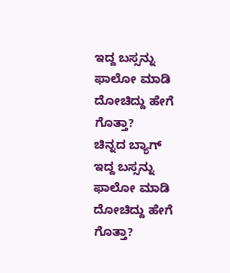ಇದ್ದ ಬಸ್ಸನ್ನು ಫಾಲೋ ಮಾಡಿ ದೋಚಿದ್ದು ಹೇಗೆ ಗೊತ್ತಾ?
ಚಿನ್ನದ ಬ್ಯಾಗ್ ಇದ್ದ ಬಸ್ಸನ್ನು ಫಾಲೋ ಮಾಡಿ ದೋಚಿದ್ದು ಹೇಗೆ ಗೊತ್ತಾ?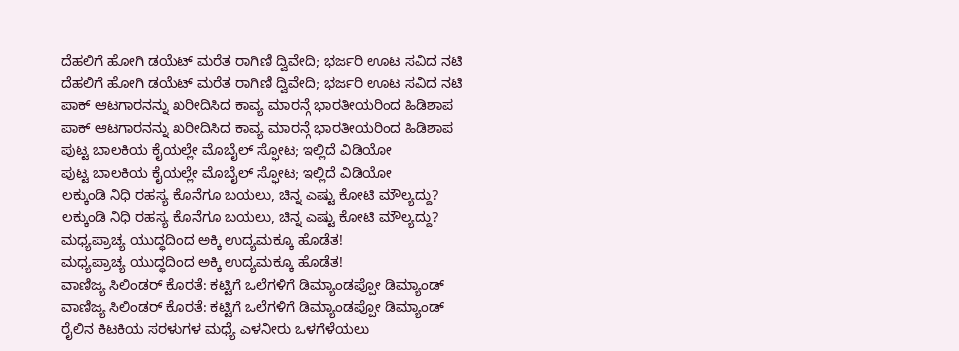ದೆಹಲಿಗೆ ಹೋಗಿ ಡಯೆಟ್ ಮರೆತ ರಾಗಿಣಿ ದ್ವಿವೇದಿ; ಭರ್ಜರಿ ಊಟ ಸವಿದ ನಟಿ
ದೆಹಲಿಗೆ ಹೋಗಿ ಡಯೆಟ್ ಮರೆತ ರಾಗಿಣಿ ದ್ವಿವೇದಿ; ಭರ್ಜರಿ ಊಟ ಸವಿದ ನಟಿ
ಪಾಕ್ ಆಟಗಾರನನ್ನು ಖರೀದಿಸಿದ ಕಾವ್ಯ ಮಾರನ್ಗೆ ಭಾರತೀಯರಿಂದ ಹಿಡಿಶಾಪ
ಪಾಕ್ ಆಟಗಾರನನ್ನು ಖರೀದಿಸಿದ ಕಾವ್ಯ ಮಾರನ್ಗೆ ಭಾರತೀಯರಿಂದ ಹಿಡಿಶಾಪ
ಪುಟ್ಟ ಬಾಲಕಿಯ ಕೈಯಲ್ಲೇ ಮೊಬೈಲ್ ಸ್ಫೋಟ; ಇಲ್ಲಿದೆ ವಿಡಿಯೋ
ಪುಟ್ಟ ಬಾಲಕಿಯ ಕೈಯಲ್ಲೇ ಮೊಬೈಲ್ ಸ್ಫೋಟ; ಇಲ್ಲಿದೆ ವಿಡಿಯೋ
ಲಕ್ಕುಂಡಿ ನಿಧಿ ರಹಸ್ಯ ಕೊನೆಗೂ ಬಯಲು, ಚಿನ್ನ ಎಷ್ಟು ಕೋಟಿ ಮೌಲ್ಯದ್ದು?
ಲಕ್ಕುಂಡಿ ನಿಧಿ ರಹಸ್ಯ ಕೊನೆಗೂ ಬಯಲು, ಚಿನ್ನ ಎಷ್ಟು ಕೋಟಿ ಮೌಲ್ಯದ್ದು?
ಮಧ್ಯಪ್ರಾಚ್ಯ ಯುದ್ಧದಿಂದ ಅಕ್ಕಿ ಉದ್ಯಮಕ್ಕೂ ಹೊಡೆತ!
ಮಧ್ಯಪ್ರಾಚ್ಯ ಯುದ್ಧದಿಂದ ಅಕ್ಕಿ ಉದ್ಯಮಕ್ಕೂ ಹೊಡೆತ!
ವಾಣಿಜ್ಯ ಸಿಲಿಂಡರ್ ಕೊರತೆ: ಕಟ್ಟಿಗೆ ಒಲೆಗಳಿಗೆ ಡಿಮ್ಯಾಂಡಪ್ಪೋ ಡಿಮ್ಯಾಂಡ್
ವಾಣಿಜ್ಯ ಸಿಲಿಂಡರ್ ಕೊರತೆ: ಕಟ್ಟಿಗೆ ಒಲೆಗಳಿಗೆ ಡಿಮ್ಯಾಂಡಪ್ಪೋ ಡಿಮ್ಯಾಂಡ್
ರೈಲಿನ ಕಿಟಕಿಯ ಸರಳುಗಳ ಮಧ್ಯೆ ಎಳನೀರು ಒಳಗೆಳೆಯಲು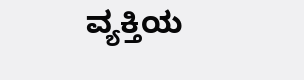ವ್ಯಕ್ತಿಯ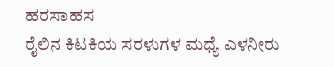ಹರಸಾಹಸ
ರೈಲಿನ ಕಿಟಕಿಯ ಸರಳುಗಳ ಮಧ್ಯೆ ಎಳನೀರು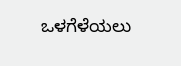ಒಳಗೆಳೆಯಲು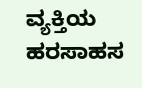ವ್ಯಕ್ತಿಯ ಹರಸಾಹಸ